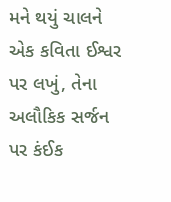મને થયું ચાલને એક કવિતા ઈશ્વર પર લખું, તેના અલૌકિક સર્જન પર કંઈક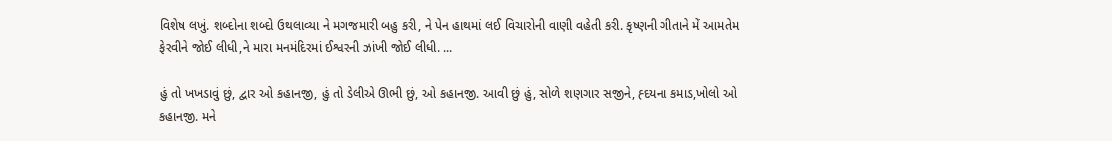વિશેષ લખું. શબ્દોના શબ્દો ઉથલાવ્યા ને મગજમારી બહુ કરી, ને પેન હાથમાં લઈ વિચારોની વાણી વહેતી કરી. કૃષ્ણની ગીતાને મેં આમતેમ ફેરવીને જોઈ લીધી,ને મારા મનમંદિરમાં ઈશ્વરની ઝાંખી જોઈ લીધી. ...

હું તો ખખડાવું છું, દ્વાર ઓ કહાનજી, હું તો ડેલીએ ઊભી છું, ઓ કહાનજી. આવી છું હું, સોળે શણગાર સજીને, હ્દયના કમાડ,ખોલો ઓ કહાનજી. મને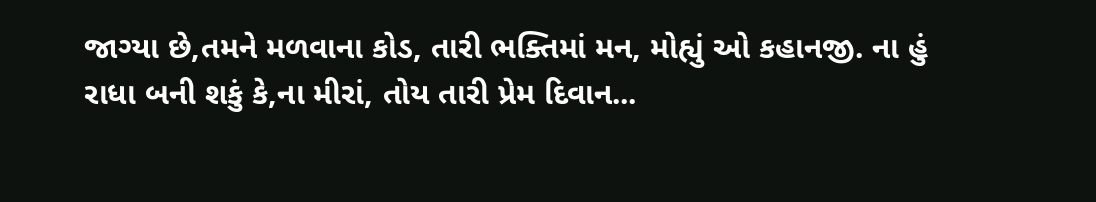જાગ્યા છે,તમને મળવાના કોડ, તારી ભક્તિમાં મન, મોહ્યું ઓ કહાનજી. ના હું રાધા બની શકું કે,ના મીરાં, તોય તારી પ્રેમ દિવાન...